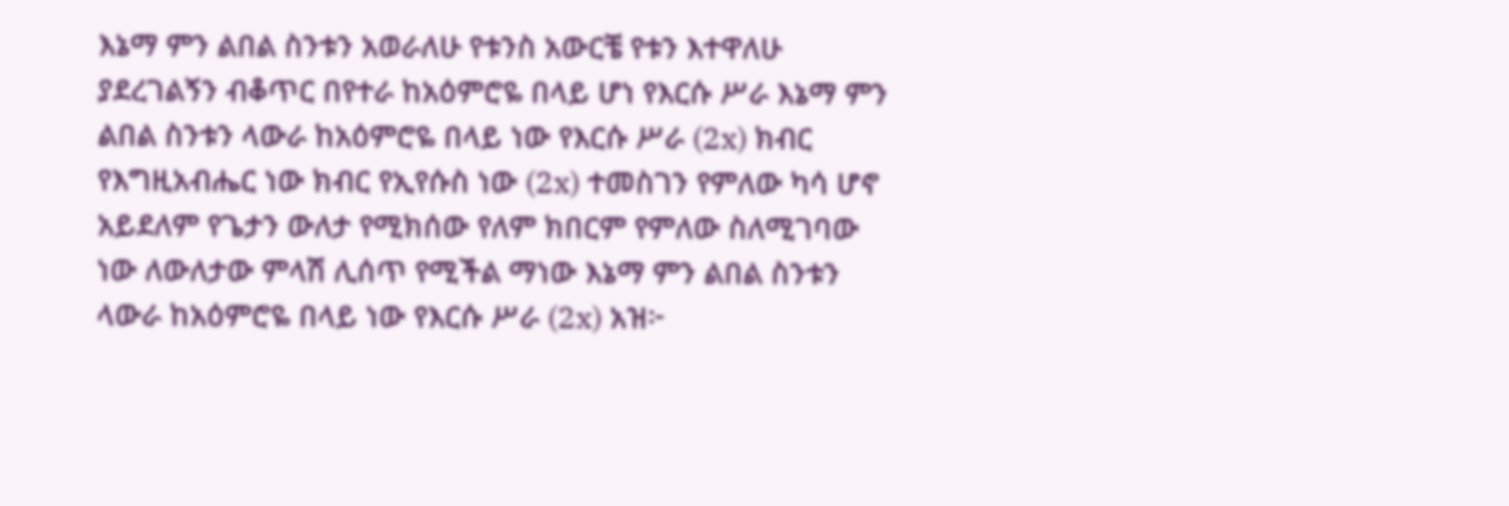እኔማ ምን ልበል ስንቱን አወራለሁ የቱንስ አውርቼ የቱን እተዋለሁ ያደረገልኝን ብቆጥር በየተራ ከአዕምሮዬ በላይ ሆነ የእርሱ ሥራ እኔማ ምን ልበል ስንቱን ላውራ ከአዕምሮዬ በላይ ነው የእርሱ ሥራ (2x) ክብር የእግዚአብሔር ነው ክብር የኢየሱስ ነው (2x) ተመስገን የምለው ካሳ ሆኖ አይደለም የጌታን ውለታ የሚክሰው የለም ክበርም የምለው ስለሚገባው ነው ለውለታው ምላሽ ሊሰጥ የሚችል ማነው እኔማ ምን ልበል ስንቱን ላውራ ከአዕምሮዬ በላይ ነው የእርሱ ሥራ (2x) አዝ፦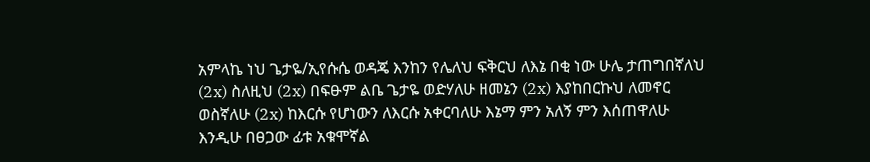አምላኬ ነህ ጌታዬ/ኢየሱሴ ወዳጄ እንከን የሌለህ ፍቅርህ ለእኔ በቂ ነው ሁሌ ታጠግበኛለህ (2x) ስለዚህ (2x) በፍፁም ልቤ ጌታዬ ወድሃለሁ ዘመኔን (2x) እያከበርኩህ ለመኖር ወስኛለሁ (2x) ከእርሱ የሆነውን ለእርሱ አቀርባለሁ እኔማ ምን አለኝ ምን እሰጠዋለሁ እንዲሁ በፀጋው ፊቱ አቁሞኛል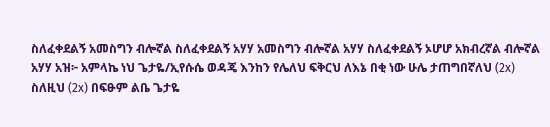ስለፈቀደልኝ አመስግን ብሎኛል ስለፈቀደልኝ አሃሃ አመስግን ብሎኛል አሃሃ ስለፈቀደልኝ ኦሆሆ አክብረኛል ብሎኛል አሃሃ አዝ፦ አምላኬ ነህ ጌታዬ/ኢየሱሴ ወዳጄ እንከን የሌለህ ፍቅርህ ለእኔ በቂ ነው ሁሌ ታጠግበኛለህ (2x) ስለዚህ (2x) በፍፁም ልቤ ጌታዬ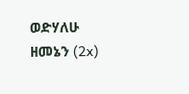ወድሃለሁ ዘመኔን (2x)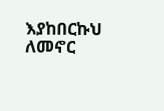እያከበርኩህ ለመኖር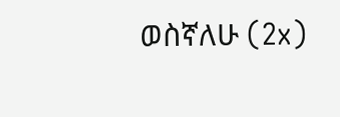ወስኛለሁ (2x)